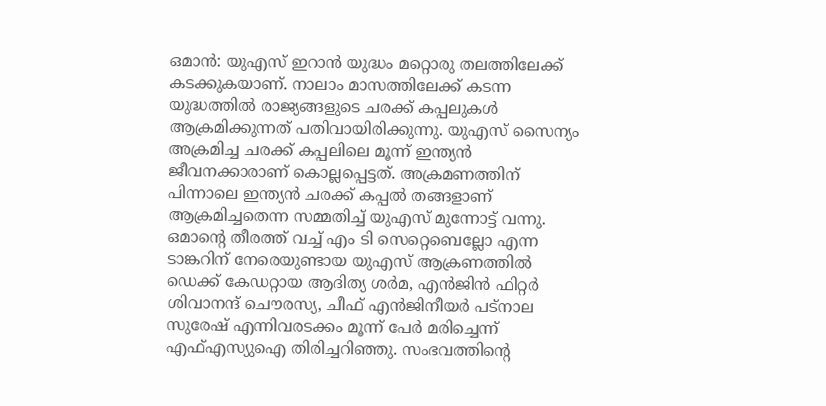ഒമാൻ: യുഎസ് ഇറാൻ യുദ്ധം മറ്റൊരു തലത്തിലേക്ക് കടക്കുകയാണ്. നാലാം മാസത്തിലേക്ക് കടന്ന യുദ്ധത്തിൽ രാജ്യങ്ങളുടെ ചരക്ക് കപ്പലുകൾ ആക്രമിക്കുന്നത് പതിവായിരിക്കുന്നു. യുഎസ് സൈന്യം അക്രമിച്ച ചരക്ക് കപ്പലിലെ മൂന്ന് ഇന്ത്യൻ ജീവനക്കാരാണ് കൊല്ലപ്പെട്ടത്. അക്രമണത്തിന് പിന്നാലെ ഇന്ത്യൻ ചരക്ക് കപ്പൽ തങ്ങളാണ് ആക്രമിച്ചതെന്ന സമ്മതിച്ച് യുഎസ് മുന്നോട്ട് വന്നു. ഒമാന്റെ തീരത്ത് വച്ച് എം ടി സെറ്റെബെല്ലോ എന്ന ടാങ്കറിന് നേരെയുണ്ടായ യുഎസ് ആക്രണത്തിൽ ഡെക്ക് കേഡറ്റായ ആദിത്യ ശർമ, എൻജിൻ ഫിറ്റർ ശിവാനന്ദ് ചൌരസ്യ, ചീഫ് എൻജിനീയർ പട്നാല സുരേഷ് എന്നിവരടക്കം മൂന്ന് പേർ മരിച്ചെന്ന് എഫ്എസ്യുഐ തിരിച്ചറിഞ്ഞു. സംഭവത്തിന്റെ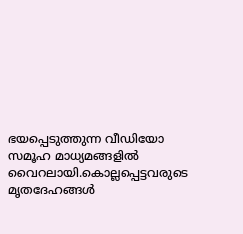ഭയപ്പെടുത്തുന്ന വീഡിയോ സമൂഹ മാധ്യമങ്ങളിൽ വൈറലായി.കൊല്ലപ്പെട്ടവരുടെ മൃതദേഹങ്ങൾ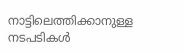നാട്ടിലെത്തിക്കാനുള്ള നടപടികൾ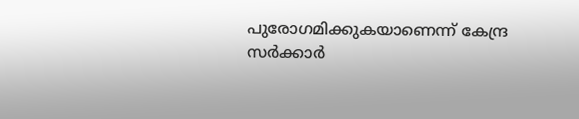പുരോഗമിക്കുകയാണെന്ന് കേന്ദ്ര സർക്കാർ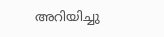അറിയിച്ചു